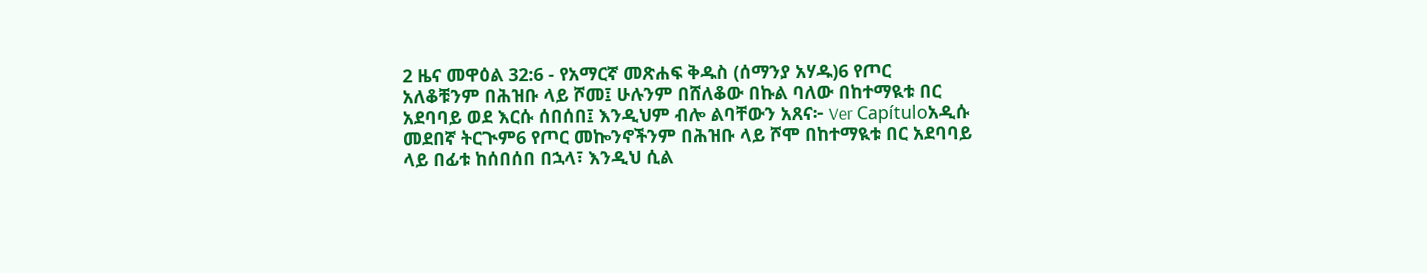2 ዜና መዋዕል 32:6 - የአማርኛ መጽሐፍ ቅዱስ (ሰማንያ አሃዱ)6 የጦር አለቆቹንም በሕዝቡ ላይ ሾመ፤ ሁሉንም በሸለቆው በኩል ባለው በከተማዪቱ በር አደባባይ ወደ እርሱ ሰበሰበ፤ እንዲህም ብሎ ልባቸውን አጸና፦ Ver Capítuloአዲሱ መደበኛ ትርጒም6 የጦር መኰንኖችንም በሕዝቡ ላይ ሾሞ በከተማዪቱ በር አደባባይ ላይ በፊቱ ከሰበሰበ በኋላ፣ እንዲህ ሲል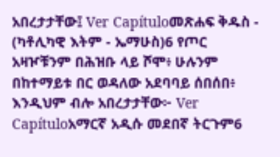አበረታታቸው፤ Ver Capítuloመጽሐፍ ቅዱስ - (ካቶሊካዊ እትም - ኤማሁስ)6 የጦር አዛዦቹንም በሕዝቡ ላይ ሾሞ፥ ሁሉንም በከተማይቱ በር ወዳለው አደባባይ ሰበሰበ፥ እንዲህም ብሎ አበረታታቸው፦ Ver Capítuloአማርኛ አዲሱ መደበኛ ትርጉም6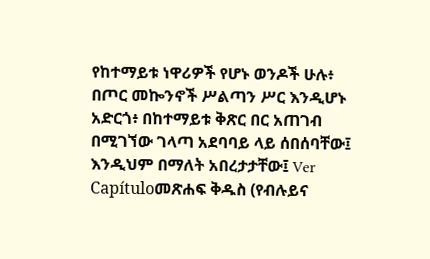የከተማይቱ ነዋሪዎች የሆኑ ወንዶች ሁሉ፥ በጦር መኰንኖች ሥልጣን ሥር እንዲሆኑ አድርጎ፥ በከተማይቱ ቅጽር በር አጠገብ በሚገኘው ገላጣ አደባባይ ላይ ሰበሰባቸው፤ እንዲህም በማለት አበረታታቸው፤ Ver Capítuloመጽሐፍ ቅዱስ (የብሉይና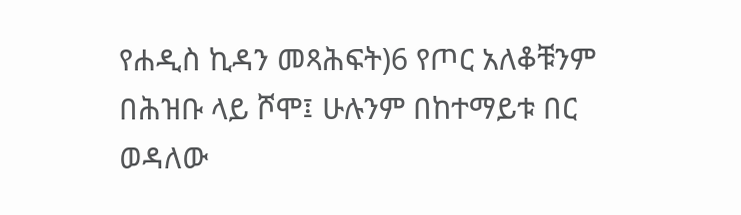የሐዲስ ኪዳን መጻሕፍት)6 የጦር አለቆቹንም በሕዝቡ ላይ ሾሞ፤ ሁሉንም በከተማይቱ በር ወዳለው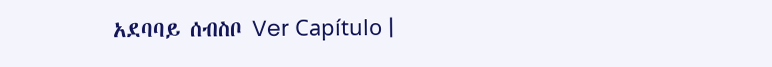አደባባይ ሰብስቦ Ver Capítulo |